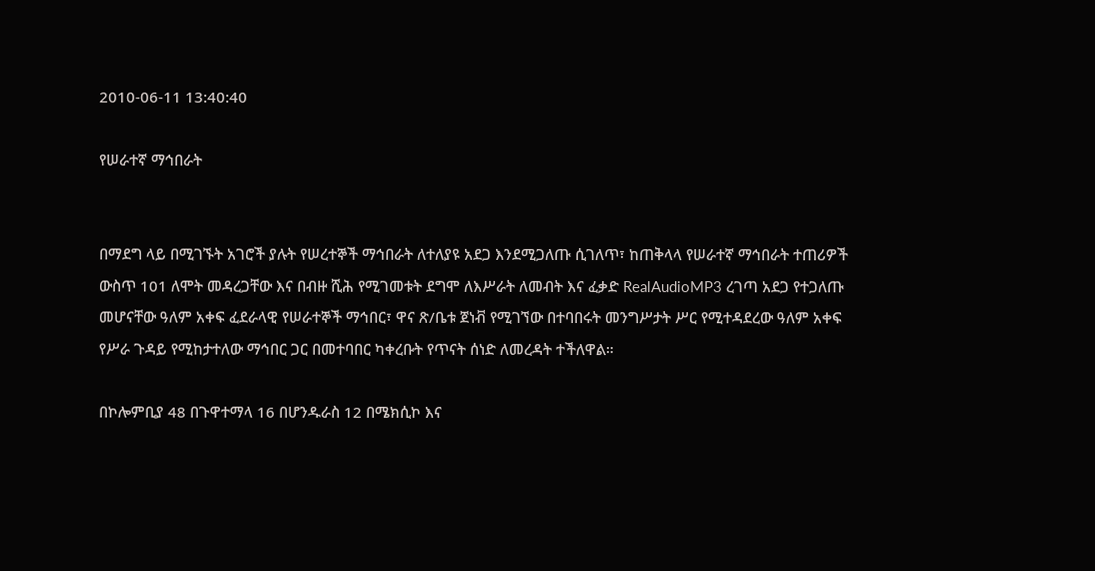2010-06-11 13:40:40

የሠራተኛ ማኅበራት


በማደግ ላይ በሚገኙት አገሮች ያሉት የሠረተኞች ማኅበራት ለተለያዩ አደጋ እንደሚጋለጡ ሲገለጥ፣ ከጠቅላላ የሠራተኛ ማኅበራት ተጠሪዎች ውስጥ 101 ለሞት መዳረጋቸው እና በብዙ ሺሕ የሚገመቱት ደግሞ ለእሥራት ለመብት እና ፈቃድ RealAudioMP3 ረገጣ አደጋ የተጋለጡ መሆናቸው ዓለም አቀፍ ፈደራላዊ የሠራተኞች ማኅበር፣ ዋና ጽ/ቤቱ ጀነቭ የሚገኘው በተባበሩት መንግሥታት ሥር የሚተዳደረው ዓለም አቀፍ የሥራ ጉዳይ የሚከታተለው ማኅበር ጋር በመተባበር ካቀረቡት የጥናት ሰነድ ለመረዳት ተችለዋል።

በኮሎምቢያ 48 በጉዋተማላ 16 በሆንዱራስ 12 በሜክሲኮ እና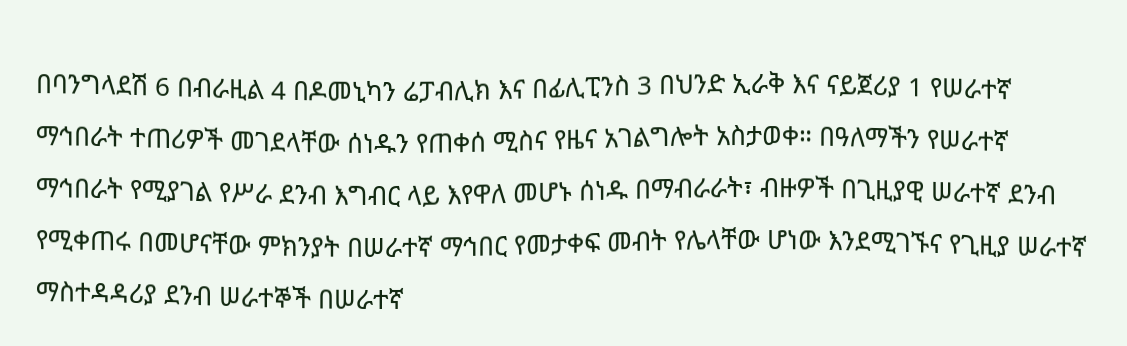በባንግላደሽ 6 በብራዚል 4 በዶመኒካን ሬፓብሊክ እና በፊሊፒንስ 3 በህንድ ኢራቅ እና ናይጀሪያ 1 የሠራተኛ ማኅበራት ተጠሪዎች መገደላቸው ሰነዱን የጠቀሰ ሚስና የዜና አገልግሎት አስታወቀ። በዓለማችን የሠራተኛ ማኅበራት የሚያገል የሥራ ደንብ እግብር ላይ እየዋለ መሆኑ ሰነዱ በማብራራት፣ ብዙዎች በጊዚያዊ ሠራተኛ ደንብ የሚቀጠሩ በመሆናቸው ምክንያት በሠራተኛ ማኅበር የመታቀፍ መብት የሌላቸው ሆነው እንደሚገኙና የጊዚያ ሠራተኛ ማስተዳዳሪያ ደንብ ሠራተኞች በሠራተኛ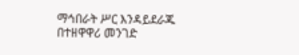ማኅበራት ሥር እንዳይደራጁ በተዘዋዋሪ መንገድ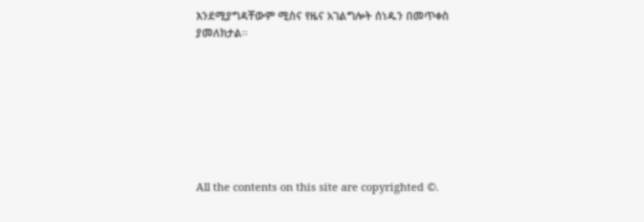እንደሚያግዳቸውም ሚስና የዜና አገልግሎት ሰነዱን በመጥቀስ ያመለክታል።








All the contents on this site are copyrighted ©.